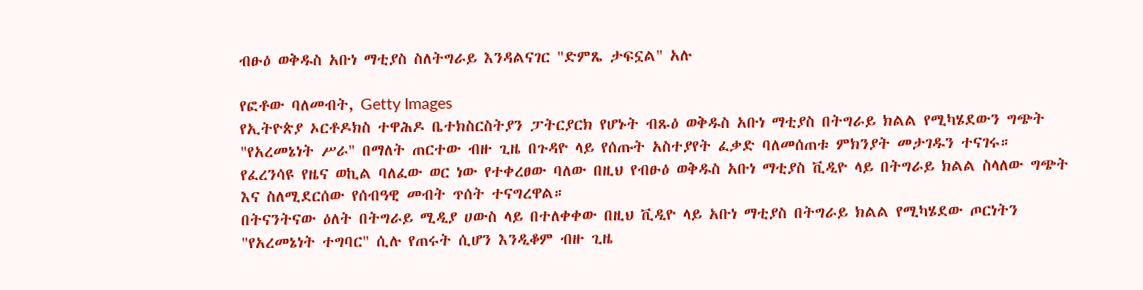ብፁዕ ወቅዱስ አቡነ ማቲያስ ስለትግራይ እንዳልናገር "ድምጼ ታፍኗል" አሉ

የፎቶው ባለመብት, Getty Images
የኢትዮጵያ ኦርቶዶክስ ተዋሕዶ ቤተክስርስትያን ፓትርያርክ የሆኑት ብጹዕ ወቅዱስ አቡነ ማቲያስ በትግራይ ክልል የሚካሄደውን ግጭት "የአረመኔነት ሥራ" በማለት ጠርተው ብዙ ጊዜ በጉዳዮ ላይ የሰጡት አስተያየት ፈቃድ ባለመሰጠቱ ምክንያት መታገዱን ተናገሩ።
የፈረንሳዩ የዜና ወኪል ባለፈው ወር ነው የተቀረፀው ባለው በዚህ የብፁዕ ወቅዱስ አቡነ ማቲያስ ቪዲዮ ላይ በትግራይ ክልል ስላለው ግጭት እና ስለሚደርሰው የሰብዓዊ መብት ጥሰት ተናግረዋል።
በትናንትናው ዕለት በትግራይ ሚዲያ ሀውስ ላይ በተለቀቀው በዚህ ቪዲዮ ላይ አቡነ ማቲያስ በትግራይ ክልል የሚካሄደው ጦርነትን "የአረመኔነት ተግባር" ሲሉ የጠሩት ሲሆን እንዲቆም ብዙ ጊዜ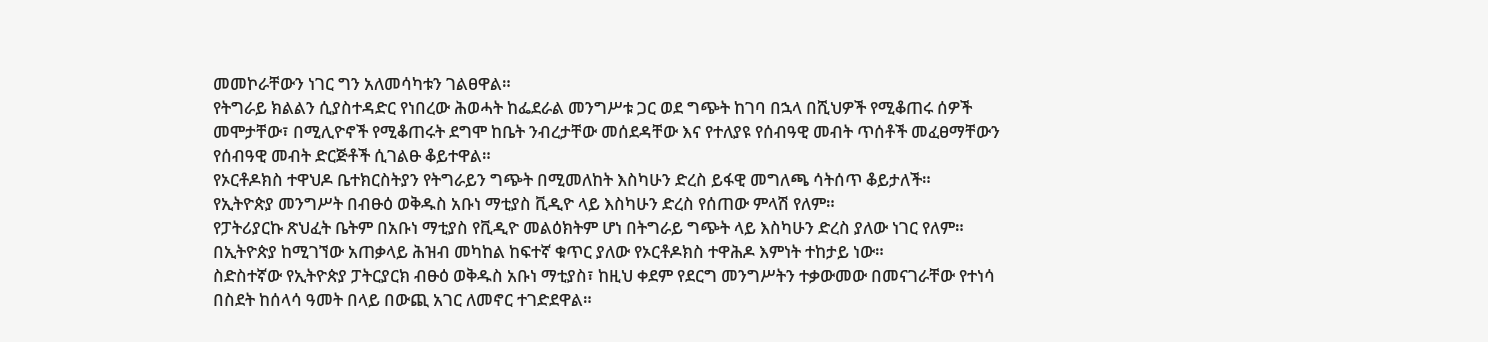መመኮራቸውን ነገር ግን አለመሳካቱን ገልፀዋል።
የትግራይ ክልልን ሲያስተዳድር የነበረው ሕወሓት ከፌደራል መንግሥቱ ጋር ወደ ግጭት ከገባ በኋላ በሺህዎች የሚቆጠሩ ሰዎች መሞታቸው፣ በሚሊዮኖች የሚቆጠሩት ደግሞ ከቤት ንብረታቸው መሰደዳቸው እና የተለያዩ የሰብዓዊ መብት ጥሰቶች መፈፀማቸውን የሰብዓዊ መብት ድርጅቶች ሲገልፁ ቆይተዋል።
የኦርቶዶክስ ተዋህዶ ቤተክርስትያን የትግራይን ግጭት በሚመለከት እስካሁን ድረስ ይፋዊ መግለጫ ሳትሰጥ ቆይታለች።
የኢትዮጵያ መንግሥት በብፁዕ ወቅዱስ አቡነ ማቲያስ ቪዲዮ ላይ እስካሁን ድረስ የሰጠው ምላሽ የለም።
የፓትሪያርኩ ጽህፈት ቤትም በአቡነ ማቲያስ የቪዲዮ መልዕክትም ሆነ በትግራይ ግጭት ላይ እስካሁን ድረስ ያለው ነገር የለም።
በኢትዮጵያ ከሚገኘው አጠቃላይ ሕዝብ መካከል ከፍተኛ ቁጥር ያለው የኦርቶዶክስ ተዋሕዶ እምነት ተከታይ ነው።
ስድስተኛው የኢትዮጵያ ፓትርያርክ ብፁዕ ወቅዱስ አቡነ ማቲያስ፣ ከዚህ ቀደም የደርግ መንግሥትን ተቃውመው በመናገራቸው የተነሳ በስደት ከሰላሳ ዓመት በላይ በውጪ አገር ለመኖር ተገድደዋል።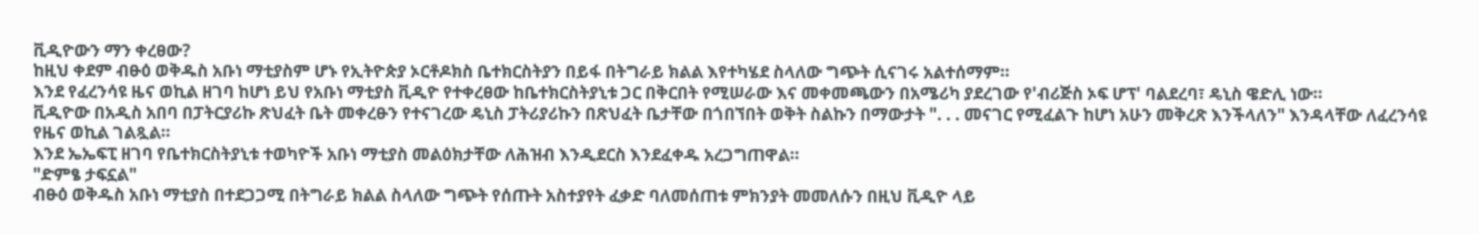ቪዲዮውን ማን ቀረፀው?
ከዚህ ቀደም ብፁዕ ወቅዱስ አቡነ ማቲያስም ሆኑ የኢትዮጵያ ኦርቶዶክስ ቤተክርስትያን በይፋ በትግራይ ክልል እየተካሄደ ስላለው ግጭት ሲናገሩ አልተሰማም።
እንደ የፈረንሳዩ ዜና ወኪል ዘገባ ከሆነ ይህ የአቡነ ማቲያስ ቪዲዮ የተቀረፀው ከቤተክርስትያኒቱ ጋር በቅርበት የሚሠራው እና መቀመጫውን በአሜሪካ ያደረገው የ'ብሪጅስ ኦፍ ሆፕ' ባልደረባ፣ ዴኒስ ዌድሊ ነው።
ቪዲዮው በአዲስ አበባ በፓትርያሪኩ ጽህፈት ቤት መቀረፁን የተናገረው ዴኒስ ፓትሪያሪኩን በጽህፈት ቤታቸው በጎበኘበት ወቅት ስልኩን በማውታት ". . . መናገር የሚፈልጉ ከሆነ አሁን መቅረጽ እንችላለን" እንዳላቸው ለፈረንሳዩ የዜና ወኪል ገልጿል።
እንደ ኤኤፍፒ ዘገባ የቤተክርስትያኒቱ ተወካዮች አቡነ ማቲያስ መልዕክታቸው ለሕዝብ እንዲደርስ እንደፈቀዱ አረጋግጠዋል።
"ድምፄ ታፍኗል"
ብፁዕ ወቅዱስ አቡነ ማቲያስ በተደጋጋሚ በትግራይ ክልል ስላለው ግጭት የሰጡት አስተያየት ፈቃድ ባለመሰጠቱ ምክንያት መመለሱን በዚህ ቪዲዮ ላይ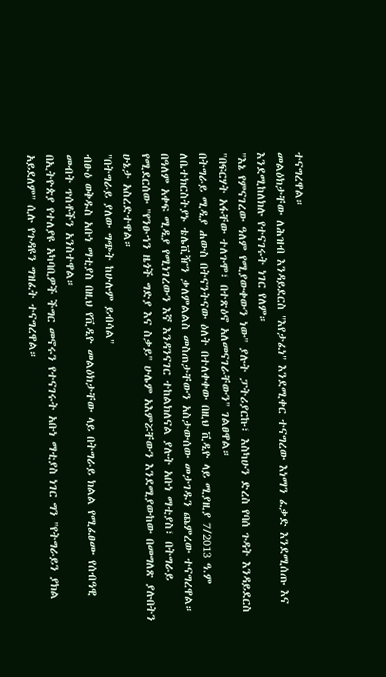ተናግረዋል።
መልዕክታቸው ለሕዝብ እንዳይደርስ "እየታፈነ" እንደሚቀር ተናግረው እነማን ፈቃድ እንደሚሰጡ እና እንደሚከለክሉ የተናገሩት ነገር የለም።
"እኔ የምናገረው ዓለም የሚያውቀውን ነው" ያሉት ፓትሪያርኩ፣ እስካሁን ድረስ የባሰ ጉዳት እንዳይደርስ "በፍርሃት አፋቸው ተለጉሞ፣ በተጽዕኖ አለመናገራቸውን" ገልፀዋል።
በትግራይ ሚዲያ ሐውስ በትናንትናው ዕለት በተለቀቀው በዚህ ቪዲዮ ላይ ሚያዚያ 7/2013 ዓ.ም ለቤተክርስትያኑ ቴሌቪዥን ቃለምልልስ መስጠታቸውን አስታውሰው መታገዱን ጨምረው ተናግረዋል።
በዓለም አቀፍ ሚዲያ የሚነገረውን እኛ እንዳንናገር ተከልክለናል ያሉት አቡነ ማቲያስ፣ በትግራይ የሚደርሰው "የንፁኀን ዜጎች ግድያ እና ስቃይ" ሁሌም አእምሯቸውን እንደሚያውከው በመግለጽ ያሉበትን ሁኔታ አስረድተዋል።
"በትግራይ ያለው ግጭት ከሁሉም ይብሳል"
ብፁዕ ወቅዱስ አቡነ ማቲያስ በዚህ የቪዲዮ መልዕክታቸው ላይ በትግራይ ክልል የሚፈፀሙ የሰብዓዊ መብት ጥሰቶችን አንስተዋል።
በኢትዮጵያ የተለያዩ አካባቢዎች ችግር መኖሩን የተናገሩት አቡነ ማቲያስ ነገር ግን "የትግራይን ያክል አይደለም" ሲሉ የጉዳዩን ግዝፈት ተናግረዋል።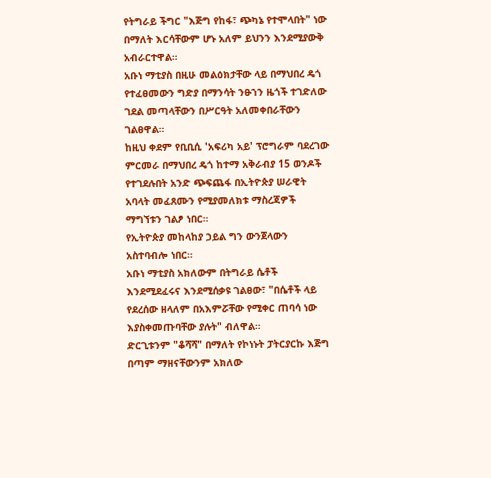የትግራይ ችግር "እጅግ የከፋ፣ ጭካኔ የተሞላበት" ነው በማለት እርሳቸውም ሆኑ አለም ይህንን እንደሚያውቅ አብራርተዋል።
አቡነ ማቲያስ በዚሁ መልዕክታቸው ላይ በማህበረ ዴጎ የተፈፀመውን ግድያ በማንሳት ንፁኀን ዜጎች ተገድለው ገደል መጣላቸውን በሥርዓት አለመቀበራቸውን ገልፀዋል።
ከዚህ ቀደም የቢቢሲ 'አፍሪካ አይ' ፕሮግራም ባደረገው ምርመራ በማህበረ ዴጎ ከተማ አቅራብያ 15 ወንዶች የተገደሉበት አንድ ጭፍጨፋ በኢትዮጵያ ሠራዊት አባላት መፈጸሙን የሚያመለክቱ ማስረጃዎች ማግኘቱን ገልፆ ነበር።
የኢትዮጵያ መከላከያ ኃይል ግን ውንጀላውን አስተባብሎ ነበር።
አቡነ ማቲያስ አክለውም በትግራይ ሴቶች እንደሚደፈሩና እንደሚሰቃዩ ገልፀው፣ "በሴቶች ላይ የደረሰው ዘላለም በአእምሯቸው የሚቀር ጠባሳ ነው እያስቀመጡባቸው ያሉት" ብለዋል።
ድርጊቱንም "ቆሻሻ" በማለት የኮነኑት ፓትርያርኩ እጅግ በጣም ማዘናቸውንም አክለው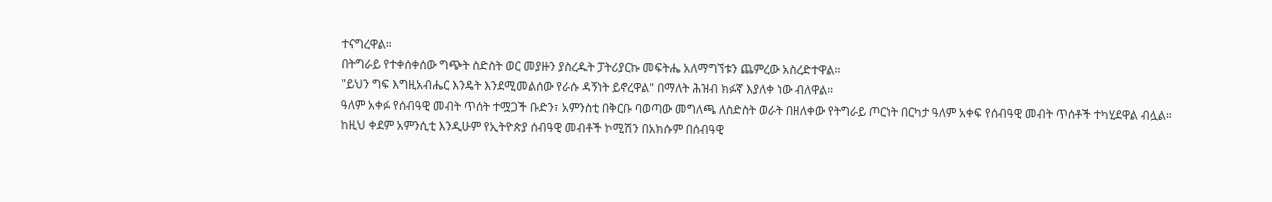ተናግረዋል።
በትግራይ የተቀሰቀሰው ግጭት ስድስት ወር መያዙን ያስረዱት ፓትሪያርኩ መፍትሔ አለማግኘቱን ጨምረው አስረድተዋል።
"ይህን ግፍ እግዚአብሔር እንዴት እንደሚመልሰው የራሱ ዳኝነት ይኖረዋል" በማለት ሕዝብ ክፉኛ እያለቀ ነው ብለዋል።
ዓለም አቀፉ የሰብዓዊ መብት ጥሰት ተሟጋች ቡድን፣ አምንስቲ በቅርቡ ባወጣው መግለጫ ለስድስት ወራት በዘለቀው የትግራይ ጦርነት በርካታ ዓለም አቀፍ የሰብዓዊ መብት ጥሰቶች ተካሂደዋል ብሏል።
ከዚህ ቀደም አምንሲቲ እንዲሁም የኢትዮጵያ ሰብዓዊ መብቶች ኮሚሽን በአክሱም በሰብዓዊ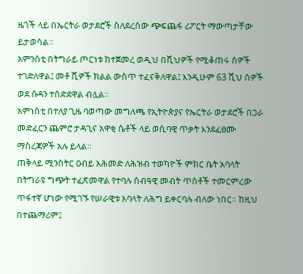ዜጎች ላይ በኤርትራ ወታደሮች ስለደረሰው ጭፍጨፋ ሪፖርት ማውጣታቸው ይታወሳል።
አምንስቲ በትግራይ ጦርነቱ ከተጀመረ ወዲህ በሺህዎች የሚቆጠሩ ሰዎች ተገድለዋል፤ መቶ ሺዎች ክልል ውስጥ ተፈናቅለዋል፤ እንዲሁም 63 ሺህ ሰዎች ወደ ሱዳን ተሰድደዋል ብሏል።
አምነስቲ በተለያ ጊዜ ባወጣው መግለጫ የኢትዮጵያና የኤርትራ ወታደሮች በጋራ መድፈርን ጨምሮ ታዳጊና አዋቂ ሴቶች ላይ ወሲባዊ ጥቃት እንደፈፀሙ ማስረጃዎች አሉ ይላል።
ጠቅላይ ሚንስትር ዐብይ አሕመድ ለሕዝብ ተወካዮች ምክር ቤት አባላት በትግራዩ ግጭት ተፈጽመዋል የተባሉ ሰብዓዊ መብት ጥሰቶች ተመርምረው ጥፋተኛ ሆነው የሚገኙ የሠራዊቱ አባላት ለሕግ ይቀርባሉ ብለው ነበር። ከዚህ በተጨማሪም፤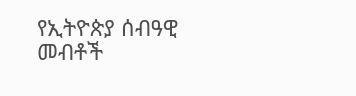የኢትዮጵያ ሰብዓዊ መብቶች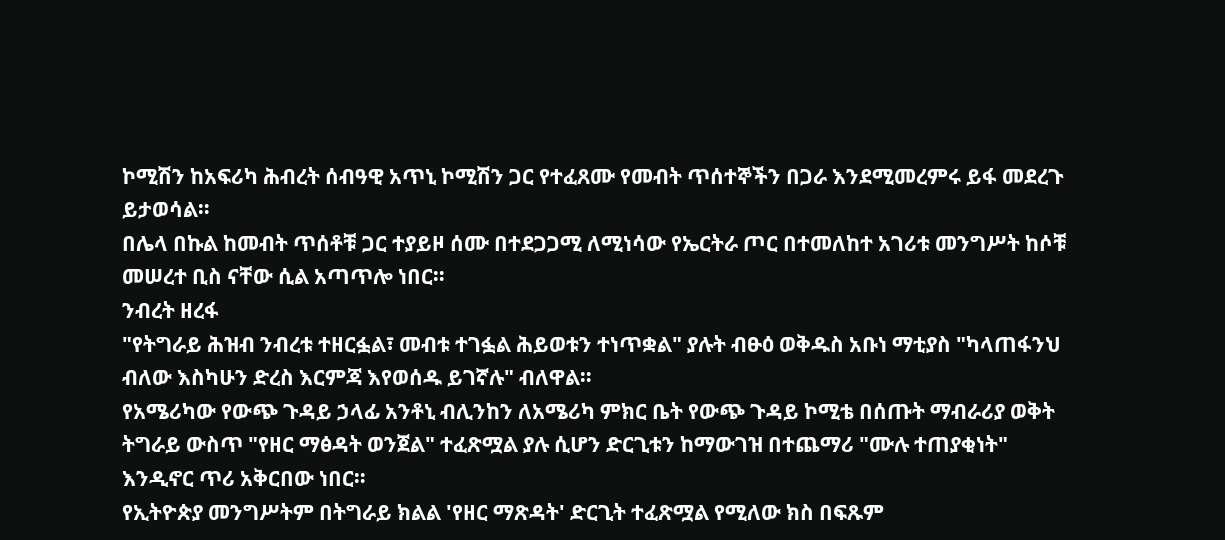ኮሚሽን ከአፍሪካ ሕብረት ሰብዓዊ አጥኒ ኮሚሽን ጋር የተፈጸሙ የመብት ጥሰተኞችን በጋራ እንደሚመረምሩ ይፋ መደረጉ ይታወሳል።
በሌላ በኩል ከመብት ጥሰቶቹ ጋር ተያይዞ ሰሙ በተደጋጋሚ ለሚነሳው የኤርትራ ጦር በተመለከተ አገሪቱ መንግሥት ከሶቹ መሠረተ ቢስ ናቸው ሲል አጣጥሎ ነበር።
ንብረት ዘረፋ
"የትግራይ ሕዝብ ንብረቱ ተዘርፏል፣ መብቱ ተገፏል ሕይወቱን ተነጥቋል" ያሉት ብፁዕ ወቅዱስ አቡነ ማቲያስ "ካላጠፋንህ ብለው እስካሁን ድረስ እርምጃ እየወሰዱ ይገኛሉ" ብለዋል።
የአሜሪካው የውጭ ጉዳይ ኃላፊ አንቶኒ ብሊንከን ለአሜሪካ ምክር ቤት የውጭ ጉዳይ ኮሚቴ በሰጡት ማብራሪያ ወቅት ትግራይ ውስጥ "የዘር ማፅዳት ወንጀል" ተፈጽሟል ያሉ ሲሆን ድርጊቱን ከማውገዝ በተጨማሪ "ሙሉ ተጠያቂነት" እንዲኖር ጥሪ አቅርበው ነበር።
የኢትዮጵያ መንግሥትም በትግራይ ክልል 'የዘር ማጽዳት' ድርጊት ተፈጽሟል የሚለው ክስ በፍጹም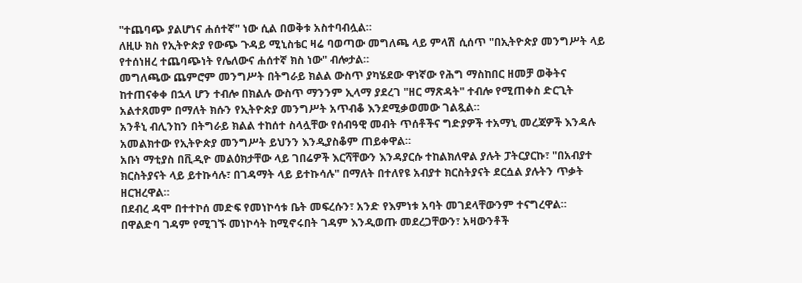"ተጨባጭ ያልሆነና ሐሰተኛ" ነው ሲል በወቅቱ አስተባብሏል።
ለዚሁ ክስ የኢትዮጵያ የውጭ ጉዳይ ሚኒስቴር ዛሬ ባወጣው መግለጫ ላይ ምላሽ ሲሰጥ "በኢትዮጵያ መንግሥት ላይ የተሰነዘረ ተጨባጭነት የሌለውና ሐሰተኛ ክስ ነው" ብሎታል።
መግለጫው ጨምሮም መንግሥት በትግራይ ክልል ውስጥ ያካሄደው ዋነኛው የሕግ ማስከበር ዘመቻ ወቅትና ከተጠናቀቀ በኋላ ሆን ተብሎ በክልሉ ውስጥ ማንንም ኢላማ ያደረገ "ዘር ማጽዳት" ተብሎ የሚጠቀስ ድርጊት አልተጸመም በማለት ክሱን የኢትዮጵያ መንግሥት አጥብቆ እንደሚቃወመው ገልጿል።
አንቶኒ ብሊንከን በትግራይ ክልል ተከሰተ ስላሏቸው የሰብዓዊ መብት ጥሰቶችና ግድያዎች ተአማኒ መረጃዎች እንዳሉ አመልክተው የኢትዮጵያ መንግሥት ይህንን እንዲያስቆም ጠይቀዋል።
አቡነ ማቲያስ በቪዲዮ መልዕክታቸው ላይ ገበሬዎች እርሻቸውን እንዳያርሱ ተከልክለዋል ያሉት ፓትርያርኩ፣ "በአብያተ ክርስትያናት ላይ ይተኩሳሉ፣ በገዳማት ላይ ይተኩሳሉ" በማለት በተለየዩ አብያተ ክርስትያናት ደርሷል ያሉትን ጥቃት ዘርዝረዋል።
በደብረ ዳሞ በተተኮሰ መድፍ የመነኮሳቱ ቤት መፍረሱን፣ አንድ የእምነቱ አባት መገደላቸውንም ተናግረዋል።
በዋልድባ ገዳም የሚገኙ መነኮሳት ከሚኖሩበት ገዳም እንዲወጡ መደረጋቸውን፣ አዛውንቶች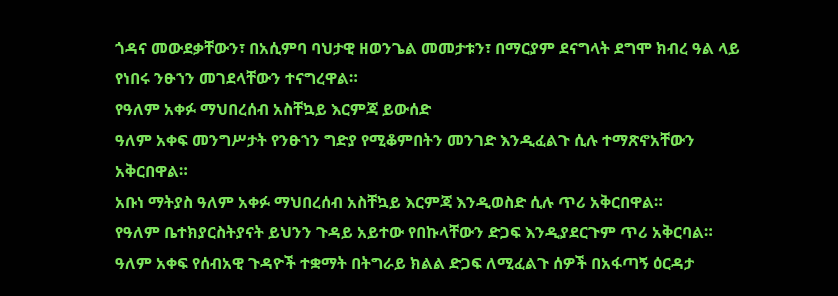ጎዳና መውደቃቸውን፣ በአሲምባ ባህታዊ ዘወንጌል መመታቱን፣ በማርያም ደናግላት ደግሞ ክብረ ዓል ላይ የነበሩ ንፁኀን መገደላቸውን ተናግረዋል።
የዓለም አቀፉ ማህበረሰብ አስቸኳይ እርምጃ ይውሰድ
ዓለም አቀፍ መንግሥታት የንፁኀን ግድያ የሚቆምበትን መንገድ እንዲፈልጉ ሲሉ ተማጽኖአቸውን አቅርበዋል።
አቡነ ማትያስ ዓለም አቀፉ ማህበረሰብ አስቸኳይ እርምጃ እንዲወስድ ሲሉ ጥሪ አቅርበዋል።
የዓለም ቤተክያርስትያናት ይህንን ጉዳይ አይተው የበኩላቸውን ድጋፍ እንዲያደርጉም ጥሪ አቅርባል።
ዓለም አቀፍ የሰብአዊ ጉዳዮች ተቋማት በትግራይ ክልል ድጋፍ ለሚፈልጉ ሰዎች በአፋጣኝ ዕርዳታ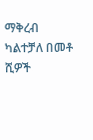ማቅረብ ካልተቻለ በመቶ ሺዎች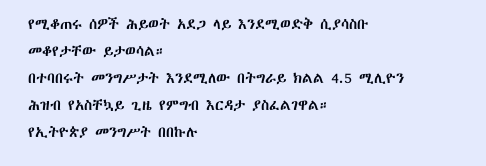የሚቆጠሩ ሰዎች ሕይወት አደጋ ላይ እንደሚወድቅ ሲያሳስቡ መቆየታቸው ይታወሳል።
በተባበሩት መንግሥታት እንደሚለው በትግራይ ክልል 4.5 ሚሊዮን ሕዝብ የአስቸኳይ ጊዜ የምግብ እርዳታ ያስፈልገዋል።
የኢትዮጵያ መንግሥት በበኩሉ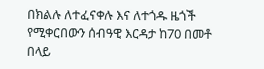በክልሉ ለተፈናቀሉ እና ለተጎዱ ዜጎች የሚቀርበውን ሰብዓዊ እርዳታ ከ70 በመቶ በላይ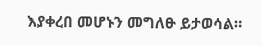እያቀረበ መሆኑን መግለፁ ይታወሳል።